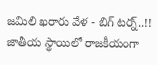జమిలి ఖరారు వేళ - బిగ్ టర్న్..!!
జాతీయ స్థాయిలో రాజకీయంగా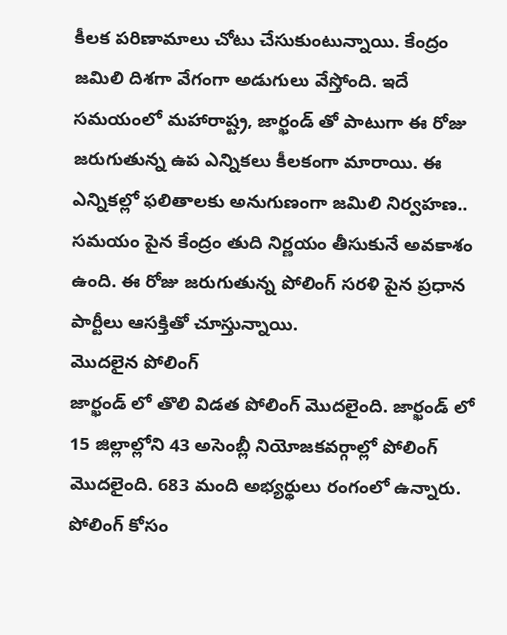కీలక పరిణామాలు చోటు చేసుకుంటున్నాయి. కేంద్రం జమిలి దిశగా వేగంగా అడుగులు వేస్తోంది. ఇదే సమయంలో మహారాష్ట్ర, జార్ఖండ్ తో పాటుగా ఈ రోజు జరుగుతున్న ఉప ఎన్నికలు కీలకంగా మారాయి. ఈ ఎన్నికల్లో ఫలితాలకు అనుగుణంగా జమిలి నిర్వహణ.. సమయం పైన కేంద్రం తుది నిర్ణయం తీసుకునే అవకాశం ఉంది. ఈ రోజు జరుగుతున్న పోలింగ్ సరళి పైన ప్రధాన పార్టీలు ఆసక్తితో చూస్తున్నాయి.
మొదలైన పోలింగ్
జార్ఖండ్ లో తొలి విడత పోలింగ్ మొదలైంది. జార్ఖండ్ లో 15 జిల్లాల్లోని 43 అసెంబ్లీ నియోజకవర్గాల్లో పోలింగ్ మొదలైంది. 683 మంది అభ్యర్థులు రంగంలో ఉన్నారు. పోలింగ్ కోసం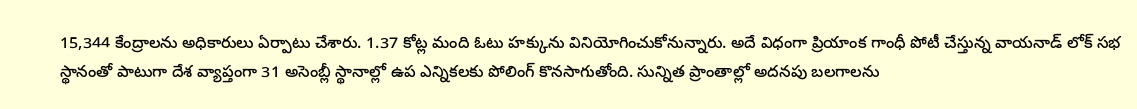15,344 కేంద్రాలను అధికారులు ఏర్పాటు చేశారు. 1.37 కోట్ల మంది ఓటు హక్కును వినియోగించుకోనున్నారు. అదే విధంగా ప్రియాంక గాంధీ పోటీ చేస్తున్న వాయనాడ్ లోక్ సభ స్థానంతో పాటుగా దేశ వ్యాప్తంగా 31 అసెంబ్లీ స్థానాల్లో ఉప ఎన్నికలకు పోలింగ్ కొనసాగుతోంది. సున్నిత ప్రాంతాల్లో అదనపు బలగాలను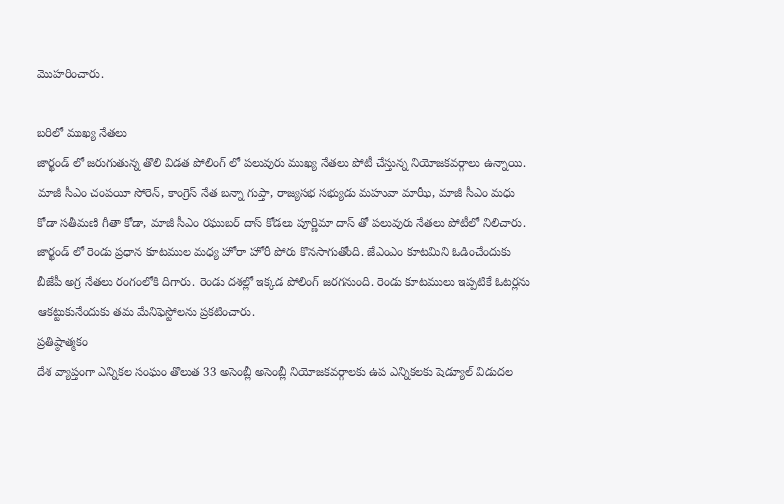మొహరించారు.

బరిలో ముఖ్య నేతలు
జార్ఖండ్ లో జరుగుతున్న తొలి విడత పోలింగ్ లో పలువురు ముఖ్య నేతలు పోటీ చేస్తున్న నియోజకవర్గాలు ఉన్నాయి. మాజీ సీఎం చంపయీ సోరెన్, కాంగ్రెస్ నేత బన్నా గుప్తా, రాజ్యసభ సభ్యుడు మహువా మాఝీ, మాజీ సీఎం మధు కోడా సతీమణి గీతా కోడా, మాజీ సీఎం రఘుబర్ దాస్ కోడలు పూర్ణిమా దాస్ తో పలువురు నేతలు పోటీలో నిలిచారు. జార్ఖండ్ లో రెండు ప్రధాన కూటముల మధ్య హోరా హోరీ పోరు కొనసాగుతోంది. జేఎంఎం కూటమిని ఓడించేందుకు బీజేపీ అగ్ర నేతలు రంగంలోకి దిగారు. రెండు దశల్లో ఇక్కడ పోలింగ్ జరగనుంది. రెండు కూటములు ఇప్పటికే ఓటర్లను ఆకట్టుకునేందుకు తమ మేనిఫెస్టోలను ప్రకటించారు.
ప్రతిష్ఠాత్మకం
దేశ వ్యాప్తంగా ఎన్నికల సంఘం తొలుత 33 అసెంబ్లీ అసెంబ్లీ నియోజకవర్గాలకు ఉప ఎన్నికలకు షెడ్యూల్ విడుదల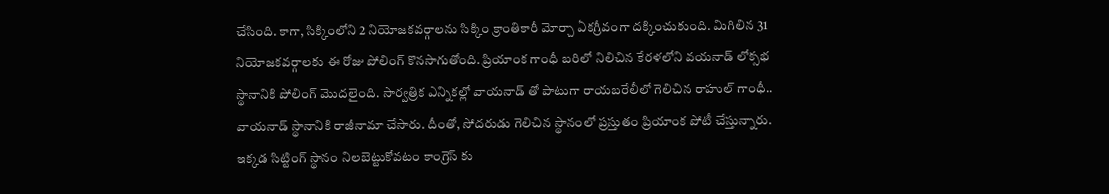చేసింది. కాగా, సిక్కింలోని 2 నియోజకవర్గాలను సిక్కిం క్రాంతికారీ మోర్చా ఏకగ్రీవంగా దక్కించుకుంది. మిగిలిన 31 నియోజకవర్గాలకు ఈ రోజు పోలింగ్ కొనసాగుతోంది. ప్రియాంక గాంధీ బరిలో నిలిచిన కేరళలోని వయనాడ్ లోక్సభ స్థానానికి పోలింగ్ మొదలైంది. సార్వత్రిక ఎన్నికల్లో వాయనాడ్ తో పాటుగా రాయబరేలీలో గెలిచిన రాహుల్ గాంధీ.. వాయనాడ్ స్థానానికి రాజీనామా చేసారు. దీంతో, సోదరుడు గెలిచిన స్థానంలో ప్రస్తుతం ప్రియాంక పోటీ చేస్తున్నారు. ఇక్కడ సిట్టింగ్ స్థానం నిలబెట్టుకోవటం కాంగ్రెస్ కు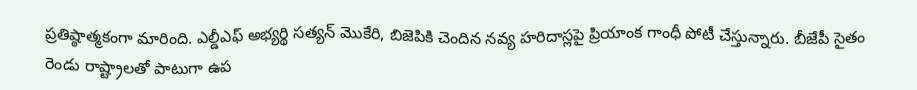ప్రతిష్ఠాత్మకంగా మారింది. ఎల్డీఎఫ్ అభ్యర్థి సత్యన్ మొకేరి, బిజెపికి చెందిన నవ్య హరిదాస్లపై ప్రియాంక గాంధీ పోటీ చేస్తున్నారు. బీజేపీ సైతం రెండు రాష్ట్రాలతో పాటుగా ఉప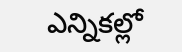ఎన్నికల్లో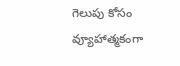గెలుపు కోసం వ్యూహాత్మకంగా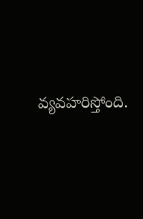వ్యవహరిస్తోంది.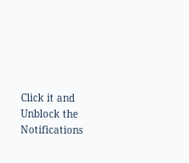Click it and Unblock the Notifications